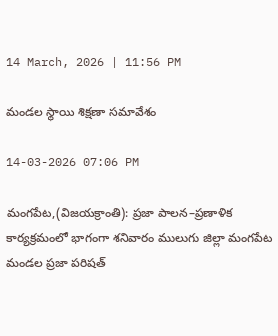14 March, 2026 | 11:56 PM

మండల స్థాయి శిక్షణా సమావేశం

14-03-2026 07:06 PM

మంగపేట,(విజయక్రాంతి): ప్రజా పాలన–ప్రణాళిక కార్యక్రమంలో భాగంగా శనివారం ములుగు జిల్లా మంగపేట మండల ప్రజా పరిషత్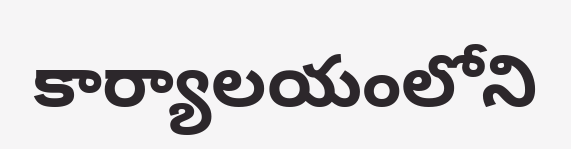కార్యాలయంలోని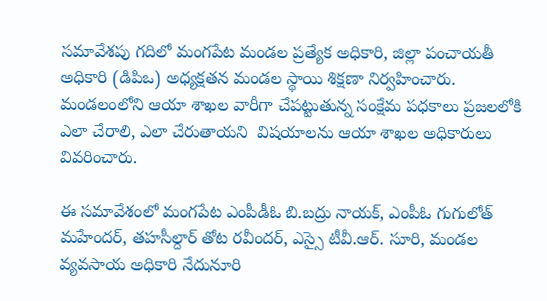సమావేశపు గదిలో మంగపేట మండల ప్రత్యేక అధికారి, జిల్లా పంచాయతీ అధికారి (డిపిఒ) అధ్యక్షతన మండల స్థాయి శిక్షణా నిర్వహించారు. మండలంలోని ఆయా శాఖల వారీగా చేపట్టుతున్న సంక్షేమ పధకాలు ప్రజలలోకి ఎలా చేరాలి, ఎలా చేరుతాయని  విషయాలను ఆయా శాఖల అధికారులు వివరించారు.

ఈ సమావేశంలో మంగపేట ఎంపీడీఓ బి.బద్రు నాయక్, ఎంపీఓ గుగులోత్ మహేందర్, తహసీల్దార్ తోట రవీందర్, ఎస్సై టీవీ.ఆర్. సూరి, మండల వ్యవసాయ అధికారి నేదునూరి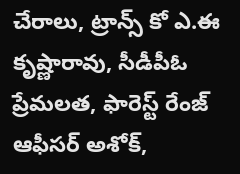చేరాలు, ట్రాన్స్ కో ఎ.ఈ కృష్ణారావు, సీడీపీఓ ప్రేమలత, ఫారెస్ట్ రేంజ్ ఆఫీసర్ అశోక్,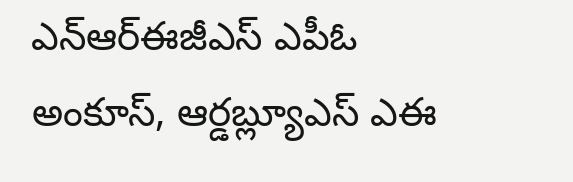ఎన్ఆర్ఈజీఎస్ ఎపీఓ అంకూస్, ఆర్డబ్ల్యూఎస్ ఎఈ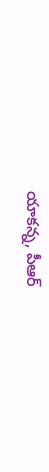యాకన్న, పీఆర్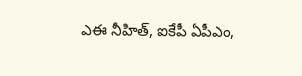ఎఈ నీహిత్, ఐకేపీ ఏపీఎం,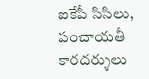ఐకేపీ సిసిలు, పంచాయతీ కారదర్శులు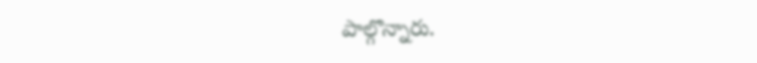పాల్గొన్నారు.